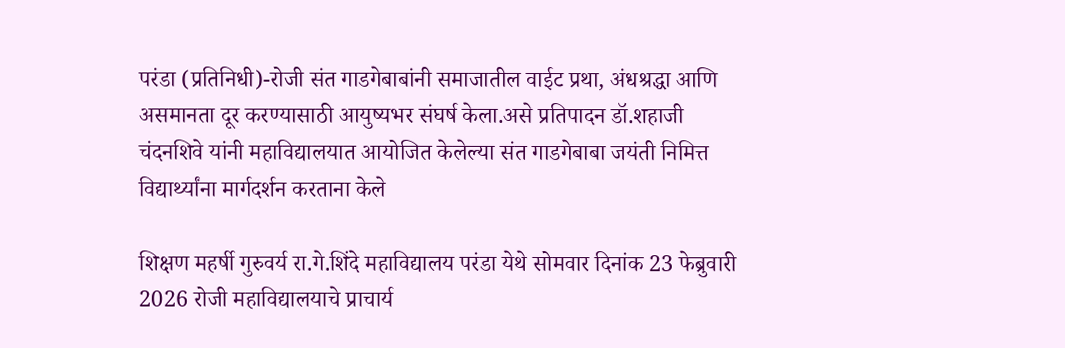परंडा (प्रतिनिधी)-रोजी संत गाडगेबाबांनी समाजातील वाईट प्रथा, अंधश्रद्धा आणि असमानता दूर करण्यासाठी आयुष्यभर संघर्ष केला.असे प्रतिपादन डॉ.शहाजी चंदनशिवे यांनी महाविद्यालयात आयोजित केलेल्या संत गाडगेबाबा जयंती निमित्त विद्यार्थ्यांना मार्गदर्शन करताना केले

शिक्षण महर्षी गुरुवर्य रा.गे.शिंदे महाविद्यालय परंडा येथे सोमवार दिनांक 23 फेब्रुवारी 2026 रोजी महाविद्यालयाचे प्राचार्य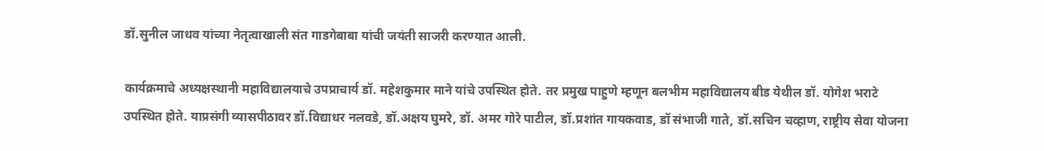डॉ.सुनील जाधव यांच्या नेतृत्वाखाली संत गाडगेबाबा यांची जयंती साजरी करण्यात आली.

कार्यक्रमाचे अध्यक्षस्थानी महाविद्यालयाचे उपप्राचार्य डॉ. महेशकुमार माने यांचे उपस्थित होते. तर प्रमुख पाहुणे म्हणून बलभीम महाविद्यालय बीड येथील डॉ. योगेश भराटे उपस्थित होते. याप्रसंगी व्यासपीठावर डॉ.विद्याधर नलवडे, डॉ.अक्षय घुमरे, डॉ. अमर गोरे पाटील, डॉ.प्रशांत गायकवाड, डॉ संभाजी गाते, डॉ.सचिन चव्हाण, राष्ट्रीय सेवा योजना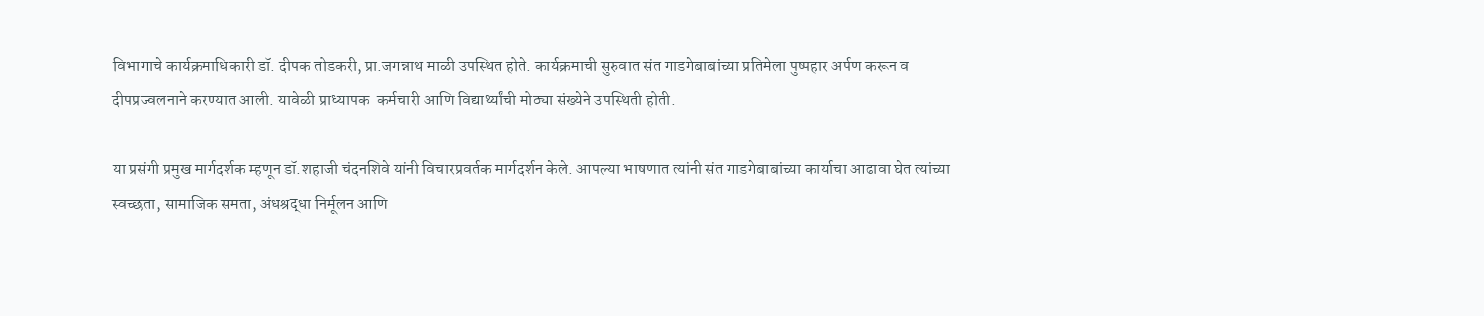विभागाचे कार्यक्रमाधिकारी डॉ. दीपक तोडकरी, प्रा.जगन्नाथ माळी उपस्थित होते. कार्यक्रमाची सुरुवात संत गाडगेबाबांच्या प्रतिमेला पुष्पहार अर्पण करून व दीपप्रज्वलनाने करण्यात आली. यावेळी प्राध्यापक  कर्मचारी आणि विद्यार्थ्यांची मोठ्या संख्येने उपस्थिती होती.

या प्रसंगी प्रमुख मार्गदर्शक म्हणून डॉ.शहाजी चंदनशिवे यांनी विचारप्रवर्तक मार्गदर्शन केले. आपल्या भाषणात त्यांनी संत गाडगेबाबांच्या कार्याचा आढावा घेत त्यांच्या स्वच्छता, सामाजिक समता, अंधश्रद्धा निर्मूलन आणि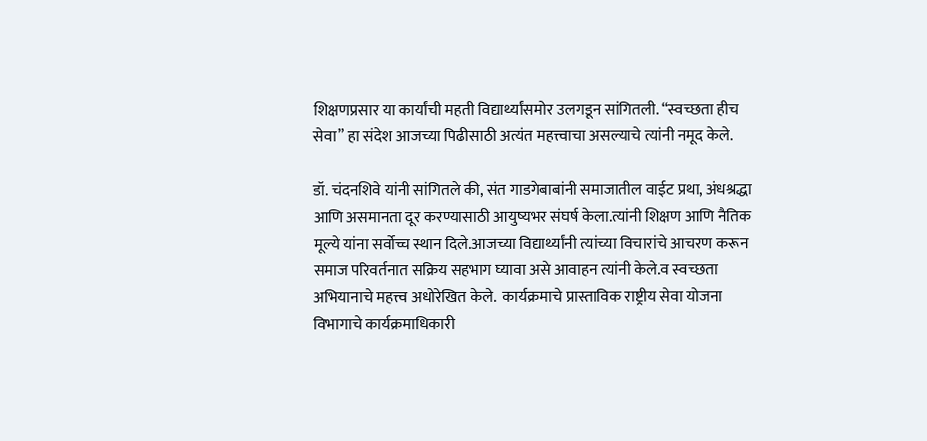शिक्षणप्रसार या कार्यांची महती विद्यार्थ्यांसमोर उलगडून सांगितली. “स्वच्छता हीच सेवा” हा संदेश आजच्या पिढीसाठी अत्यंत महत्त्वाचा असल्याचे त्यांनी नमूद केले.

डॉ. चंदनशिवे यांनी सांगितले की, संत गाडगेबाबांनी समाजातील वाईट प्रथा, अंधश्रद्धा आणि असमानता दूर करण्यासाठी आयुष्यभर संघर्ष केला.त्यांनी शिक्षण आणि नैतिक मूल्ये यांना सर्वोच्च स्थान दिले.आजच्या विद्यार्थ्यांनी त्यांच्या विचारांचे आचरण करून समाज परिवर्तनात सक्रिय सहभाग घ्यावा असे आवाहन त्यांनी केले.व स्वच्छता अभियानाचे महत्त्व अधोरेखित केले.  कार्यक्रमाचे प्रास्ताविक राष्ट्रीय सेवा योजना विभागाचे कार्यक्रमाधिकारी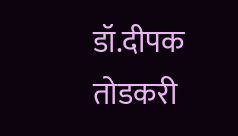डॉ.दीपक तोडकरी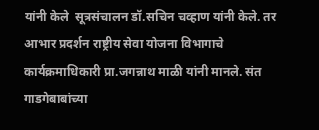यांनी केले  सूत्रसंचालन डॉ.सचिन चव्हाण यांनी केले. तर आभार प्रदर्शन राष्ट्रीय सेवा योजना विभागाचे कार्यक्रमाधिकारी प्रा.जगन्नाथ माळी यांनी मानले. संत गाडगेबाबांच्या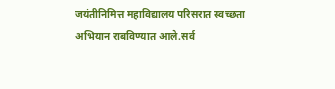जयंतीनिमित्त महाविद्यालय परिसरात स्वच्छता अभियान राबविण्यात आले.सर्व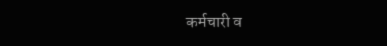कर्मचारी व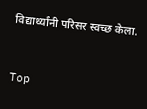विद्यार्थ्यांनी परिसर स्वच्छ केला.


Top